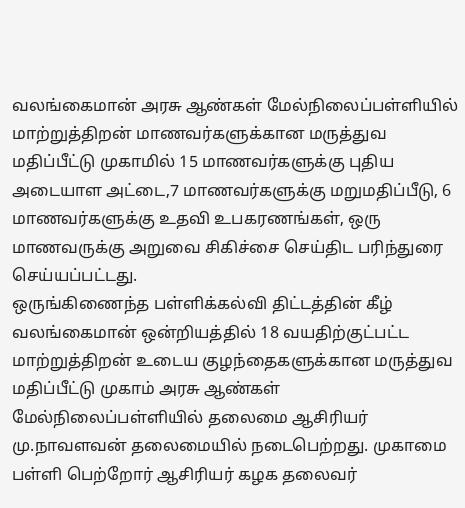வலங்கைமான் அரசு ஆண்கள் மேல்நிலைப்பள்ளியில் மாற்றுத்திறன் மாணவர்களுக்கான மருத்துவ மதிப்பீட்டு முகாமில் 15 மாணவர்களுக்கு புதிய அடையாள அட்டை,7 மாணவர்களுக்கு மறுமதிப்பீடு, 6 மாணவர்களுக்கு உதவி உபகரணங்கள், ஒரு மாணவருக்கு அறுவை சிகிச்சை செய்திட பரிந்துரை செய்யப்பட்டது.
ஒருங்கிணைந்த பள்ளிக்கல்வி திட்டத்தின் கீழ் வலங்கைமான் ஒன்றியத்தில் 18 வயதிற்குட்பட்ட மாற்றுத்திறன் உடைய குழந்தைகளுக்கான மருத்துவ மதிப்பீட்டு முகாம் அரசு ஆண்கள் மேல்நிலைப்பள்ளியில் தலைமை ஆசிரியர் மு.நாவளவன் தலைமையில் நடைபெற்றது. முகாமை பள்ளி பெற்றோர் ஆசிரியர் கழக தலைவர்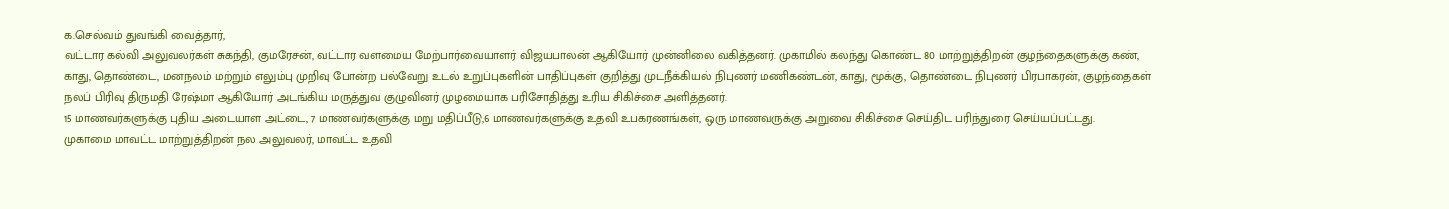க.செல்வம் துவங்கி வைத்தார்,
வட்டார கல்வி அலுவலர்கள் சுகந்தி, குமரேசன், வட்டார வளமைய மேற்பார்வையாளர் விஜயபாலன் ஆகியோர் முன்னிலை வகித்தனர். முகாமில் கலந்து கொண்ட 80 மாற்றுத்திறன் குழந்தைகளுக்கு கண், காது, தொண்டை, மனநலம் மற்றும் எலும்பு முறிவு போன்ற பல்வேறு உடல் உறுப்புகளின் பாதிப்புகள் குறித்து முடநீக்கியல் நிபுணர் மணிகண்டன், காது, மூக்கு, தொண்டை நிபுணர் பிரபாகரன், குழந்தைகள் நலப் பிரிவு திருமதி ரேஷ்மா ஆகியோர் அடங்கிய மருத்துவ குழுவினர் முழமையாக பரிசோதித்து உரிய சிகிச்சை அளித்தனர்.
15 மாணவர்களுக்கு புதிய அடையாள அட்டை, 7 மாணவர்களுக்கு மறு மதிப்பீடு,6 மாணவர்களுக்கு உதவி உபகரணங்கள், ஒரு மாணவருக்கு அறுவை சிகிச்சை செய்திட பரிந்துரை செய்யப்பட்டது.
முகாமை மாவட்ட மாற்றுத்திறன் நல அலுவலர், மாவட்ட உதவி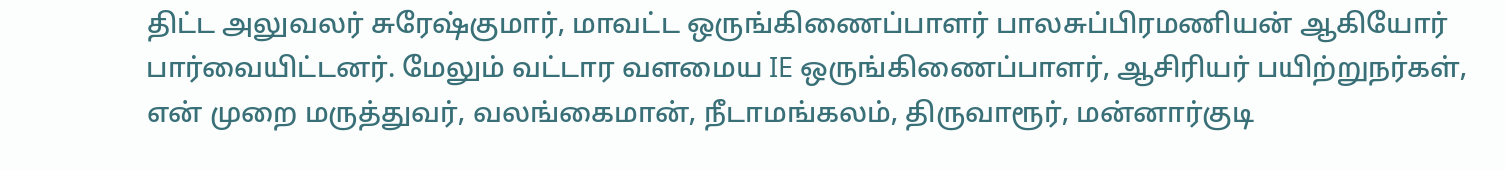திட்ட அலுவலர் சுரேஷ்குமார், மாவட்ட ஒருங்கிணைப்பாளர் பாலசுப்பிரமணியன் ஆகியோர் பார்வையிட்டனர். மேலும் வட்டார வளமைய IE ஒருங்கிணைப்பாளர், ஆசிரியர் பயிற்றுநர்கள், என் முறை மருத்துவர், வலங்கைமான், நீடாமங்கலம், திருவாரூர், மன்னார்குடி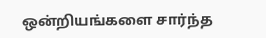ஒன்றியங்களை சார்ந்த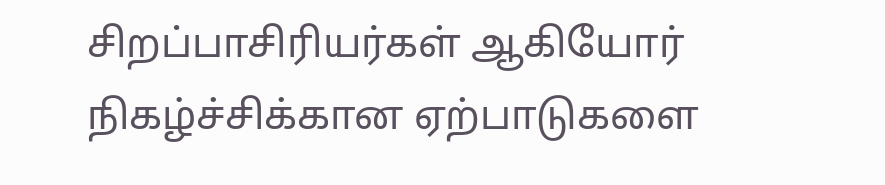சிறப்பாசிரியர்கள் ஆகியோர் நிகழ்ச்சிக்கான ஏற்பாடுகளை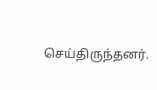செய்திருந்தனர்.